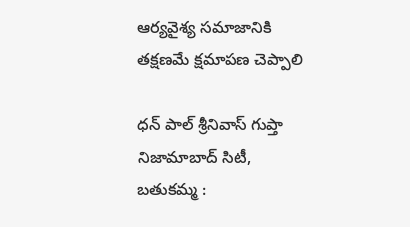ఆర్యవైశ్య సమాజానికి తక్షణమే క్షమాపణ చెప్పాలి

ధన్ పాల్ శ్రీనివాస్ గుప్తా   నిజామాబాద్ సిటీ, బతుకమ్మ :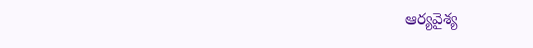ఆర్యవైశ్య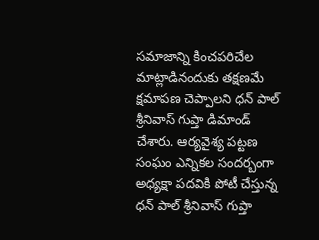సమాజాన్ని కించపరిచేల మాట్లాడినందుకు తక్షణమే క్షమాపణ చెప్పాలని ధన్ పాల్ శ్రీనివాస్ గుప్తా డిమాండ్ చేశారు. ఆర్యవైశ్య పట్టణ సంఘం ఎన్నికల సందర్బంగా అధ్యక్షా పదవికి పోటీ చేస్తున్న ధన్ పాల్ శ్రీనివాస్ గుప్తా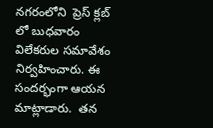నగరంలోని  ప్రెస్ క్లబ్ లో బుధవారం విలేకరుల సమావేశం నిర్వహించారు. ఈ సందర్భంగా ఆయన మాట్లాడారు.  తన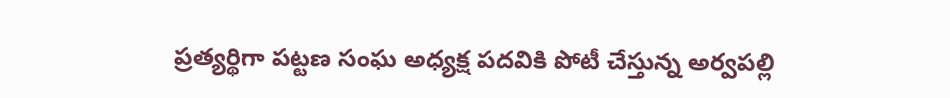ప్రత్యర్థిగా పట్టణ సంఘ అధ్యక్ష పదవికి పోటీ చేస్తున్న అర్వపల్లి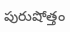పురుషోత్తం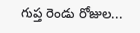గుప్త రెండు రోజుల...